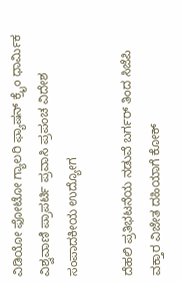ವಿಡಿಯೋ ಫೋಟೋ ಗ್ಯಾಲರಿ ಫ್ಯಾಷನ್ ಕ್ರೈಂ ಧಾರ್ಮಿಕ ವಿಶ್ವವಾಣಿ ಪ್ರಾಪರ್ಟಿ ಪ್ರವಾಸಿ ಪ್ರಪಂಚ ವಿದೇಶ ಸಂಪಾದಕೀಯ ಉದ್ಯೋಗ

ದೆಹಲಿ ಪ್ರತಿಭಟನೆಯ ನಡುವೆ ಬರ್ಗರ್ ತಿಂದ ಸಿಜೆಪಿ ವಕ್ತಾರ ವಿಜೇತ ದಹಿಯಾಗೆ ಕೋಕ್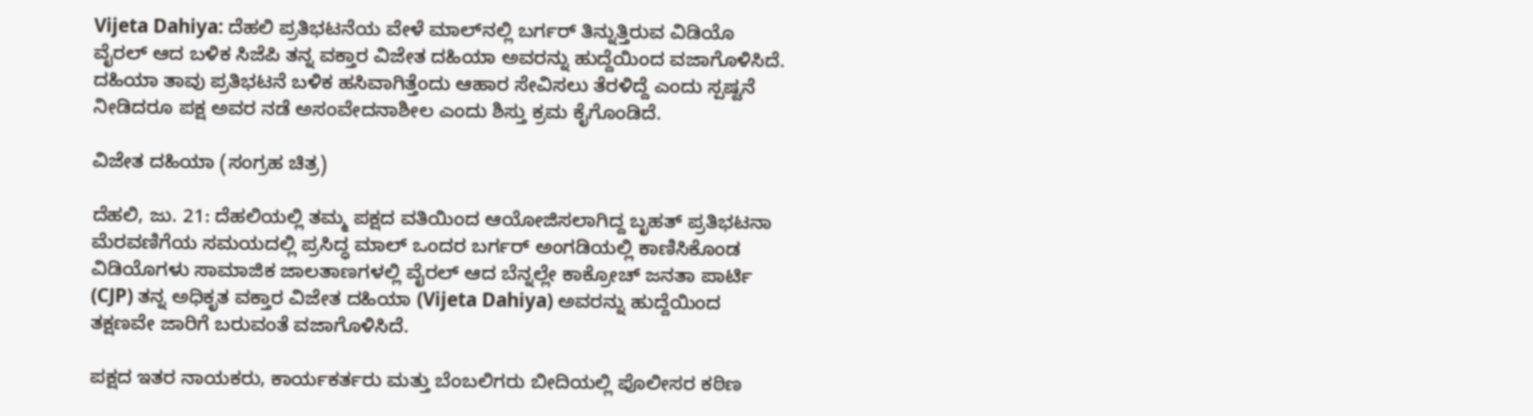Vijeta Dahiya: ದೆಹಲಿ ಪ್ರತಿಭಟನೆಯ ವೇಳೆ ಮಾಲ್‌ನಲ್ಲಿ ಬರ್ಗರ್ ತಿನ್ನುತ್ತಿರುವ ವಿಡಿಯೊ ವೈರಲ್ ಆದ ಬಳಿಕ ಸಿಜೆಪಿ ತನ್ನ ವಕ್ತಾರ ವಿಜೇತ ದಹಿಯಾ ಅವರನ್ನು ಹುದ್ದೆಯಿಂದ ವಜಾಗೊಳಿಸಿದೆ. ದಹಿಯಾ ತಾವು ಪ್ರತಿಭಟನೆ ಬಳಿಕ ಹಸಿವಾಗಿತ್ತೆಂದು ಆಹಾರ ಸೇವಿಸಲು ತೆರಳಿದ್ದೆ ಎಂದು ಸ್ಪಷ್ಟನೆ ನೀಡಿದರೂ ಪಕ್ಷ ಅವರ ನಡೆ ಅಸಂವೇದನಾಶೀಲ ಎಂದು ಶಿಸ್ತು ಕ್ರಮ ಕೈಗೊಂಡಿದೆ.

ವಿಜೇತ ದಹಿಯಾ (ಸಂಗ್ರಹ ಚಿತ್ರ)

ದೆಹಲಿ, ಜು. 21: ದೆಹಲಿಯಲ್ಲಿ ತಮ್ಮ ಪಕ್ಷದ ವತಿಯಿಂದ ಆಯೋಜಿಸಲಾಗಿದ್ದ ಬೃಹತ್ ಪ್ರತಿಭಟನಾ ಮೆರವಣಿಗೆಯ ಸಮಯದಲ್ಲಿ ಪ್ರಸಿದ್ಧ ಮಾಲ್ ಒಂದರ ಬರ್ಗರ್ ಅಂಗಡಿಯಲ್ಲಿ ಕಾಣಿಸಿಕೊಂಡ ವಿಡಿಯೊಗಳು ಸಾಮಾಜಿಕ ಜಾಲತಾಣಗಳಲ್ಲಿ ವೈರಲ್ ಆದ ಬೆನ್ನಲ್ಲೇ ಕಾಕ್ರೋಚ್ ಜನತಾ ಪಾರ್ಟಿ (CJP) ತನ್ನ ಅಧಿಕೃತ ವಕ್ತಾರ ವಿಜೇತ ದಹಿಯಾ (Vijeta Dahiya) ಅವರನ್ನು ಹುದ್ದೆಯಿಂದ ತಕ್ಷಣವೇ ಜಾರಿಗೆ ಬರುವಂತೆ ವಜಾಗೊಳಿಸಿದೆ.

ಪಕ್ಷದ ಇತರ ನಾಯಕರು, ಕಾರ್ಯಕರ್ತರು ಮತ್ತು ಬೆಂಬಲಿಗರು ಬೀದಿಯಲ್ಲಿ ಪೊಲೀಸರ ಕಠಿಣ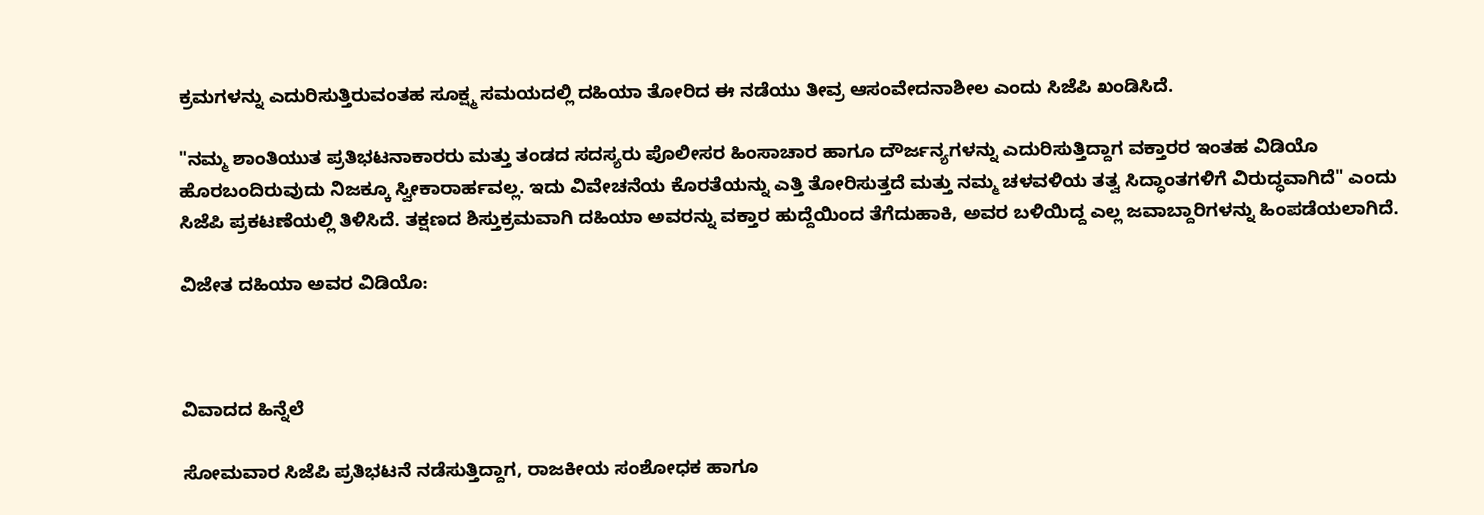ಕ್ರಮಗಳನ್ನು ಎದುರಿಸುತ್ತಿರುವಂತಹ ಸೂಕ್ಷ್ಮ ಸಮಯದಲ್ಲಿ ದಹಿಯಾ ತೋರಿದ ಈ ನಡೆಯು ತೀವ್ರ ಆಸಂವೇದನಾಶೀಲ ಎಂದು ಸಿಜೆಪಿ ಖಂಡಿಸಿದೆ.

"ನಮ್ಮ ಶಾಂತಿಯುತ ಪ್ರತಿಭಟನಾಕಾರರು ಮತ್ತು ತಂಡದ ಸದಸ್ಯರು ಪೊಲೀಸರ ಹಿಂಸಾಚಾರ ಹಾಗೂ ದೌರ್ಜನ್ಯಗಳನ್ನು ಎದುರಿಸುತ್ತಿದ್ದಾಗ ವಕ್ತಾರರ ಇಂತಹ ವಿಡಿಯೊ ಹೊರಬಂದಿರುವುದು ನಿಜಕ್ಕೂ ಸ್ವೀಕಾರಾರ್ಹವಲ್ಲ. ಇದು ವಿವೇಚನೆಯ ಕೊರತೆಯನ್ನು ಎತ್ತಿ ತೋರಿಸುತ್ತದೆ ಮತ್ತು ನಮ್ಮ ಚಳವಳಿಯ ತತ್ವ ಸಿದ್ಧಾಂತಗಳಿಗೆ ವಿರುದ್ಧವಾಗಿದೆ" ಎಂದು ಸಿಜೆಪಿ ಪ್ರಕಟಣೆಯಲ್ಲಿ ತಿಳಿಸಿದೆ. ತಕ್ಷಣದ ಶಿಸ್ತುಕ್ರಮವಾಗಿ ದಹಿಯಾ ಅವರನ್ನು ವಕ್ತಾರ ಹುದ್ದೆಯಿಂದ ತೆಗೆದುಹಾಕಿ, ಅವರ ಬಳಿಯಿದ್ದ ಎಲ್ಲ ಜವಾಬ್ದಾರಿಗಳನ್ನು ಹಿಂಪಡೆಯಲಾಗಿದೆ.

ವಿಜೇತ ದಹಿಯಾ ಅವರ ವಿಡಿಯೊ:



ವಿವಾದದ ಹಿನ್ನೆಲೆ

ಸೋಮವಾರ ಸಿಜೆಪಿ ಪ್ರತಿಭಟನೆ ನಡೆಸುತ್ತಿದ್ದಾಗ, ರಾಜಕೀಯ ಸಂಶೋಧಕ ಹಾಗೂ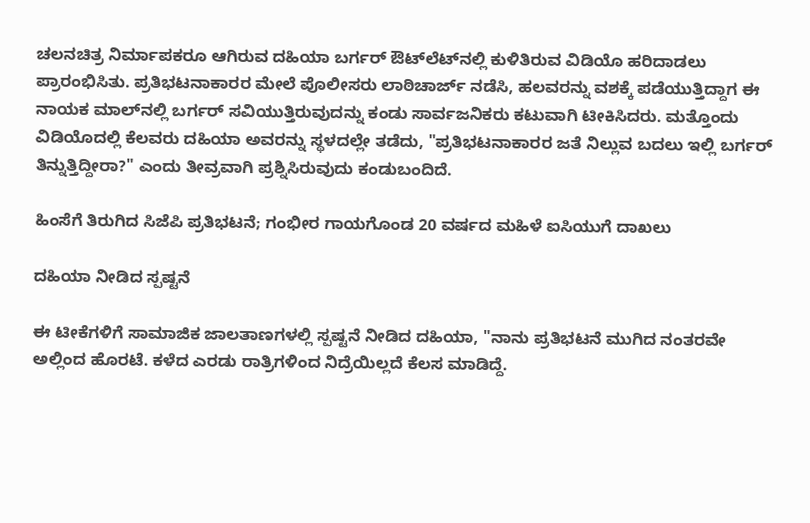ಚಲನಚಿತ್ರ ನಿರ್ಮಾಪಕರೂ ಆಗಿರುವ ದಹಿಯಾ ಬರ್ಗರ್ ಔಟ್‌ಲೆಟ್‌ನಲ್ಲಿ ಕುಳಿತಿರುವ ವಿಡಿಯೊ ಹರಿದಾಡಲು ಪ್ರಾರಂಭಿಸಿತು. ಪ್ರತಿಭಟನಾಕಾರರ ಮೇಲೆ ಪೊಲೀಸರು ಲಾಠಿಚಾರ್ಜ್ ನಡೆಸಿ, ಹಲವರನ್ನು ವಶಕ್ಕೆ ಪಡೆಯುತ್ತಿದ್ದಾಗ ಈ ನಾಯಕ ಮಾಲ್‌ನಲ್ಲಿ ಬರ್ಗರ್ ಸವಿಯುತ್ತಿರುವುದನ್ನು ಕಂಡು ಸಾರ್ವಜನಿಕರು ಕಟುವಾಗಿ ಟೀಕಿಸಿದರು. ಮತ್ತೊಂದು ವಿಡಿಯೊದಲ್ಲಿ ಕೆಲವರು ದಹಿಯಾ ಅವರನ್ನು ಸ್ಥಳದಲ್ಲೇ ತಡೆದು, "ಪ್ರತಿಭಟನಾಕಾರರ ಜತೆ ನಿಲ್ಲುವ ಬದಲು ಇಲ್ಲಿ ಬರ್ಗರ್ ತಿನ್ನುತ್ತಿದ್ದೀರಾ?" ಎಂದು ತೀವ್ರವಾಗಿ ಪ್ರಶ್ನಿಸಿರುವುದು ಕಂಡುಬಂದಿದೆ.

ಹಿಂಸೆಗೆ ತಿರುಗಿದ ಸಿಜೆಪಿ ಪ್ರತಿಭಟನೆ; ಗಂಭೀರ ಗಾಯಗೊಂಡ 20 ವರ್ಷದ ಮಹಿಳೆ ಐಸಿಯುಗೆ ದಾಖಲು

ದಹಿಯಾ ನೀಡಿದ ಸ್ಪಷ್ಟನೆ

ಈ ಟೀಕೆಗಳಿಗೆ ಸಾಮಾಜಿಕ ಜಾಲತಾಣಗಳಲ್ಲಿ ಸ್ಪಷ್ಟನೆ ನೀಡಿದ ದಹಿಯಾ, "ನಾನು ಪ್ರತಿಭಟನೆ ಮುಗಿದ ನಂತರವೇ ಅಲ್ಲಿಂದ ಹೊರಟೆ. ಕಳೆದ ಎರಡು ರಾತ್ರಿಗಳಿಂದ ನಿದ್ರೆಯಿಲ್ಲದೆ ಕೆಲಸ ಮಾಡಿದ್ದೆ.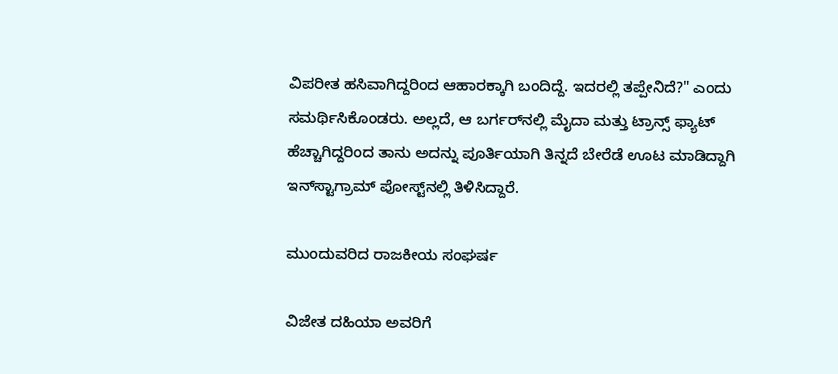ವಿಪರೀತ ಹಸಿವಾಗಿದ್ದರಿಂದ ಆಹಾರಕ್ಕಾಗಿ ಬಂದಿದ್ದೆ. ಇದರಲ್ಲಿ ತಪ್ಪೇನಿದೆ?" ಎಂದು ಸಮರ್ಥಿಸಿಕೊಂಡರು. ಅಲ್ಲದೆ, ಆ ಬರ್ಗರ್‌ನಲ್ಲಿ ಮೈದಾ ಮತ್ತು ಟ್ರಾನ್ಸ್ ಫ್ಯಾಟ್ ಹೆಚ್ಚಾಗಿದ್ದರಿಂದ ತಾನು ಅದನ್ನು ಪೂರ್ತಿಯಾಗಿ ತಿನ್ನದೆ ಬೇರೆಡೆ ಊಟ ಮಾಡಿದ್ದಾಗಿ ಇನ್‌ಸ್ಟಾಗ್ರಾಮ್ ಪೋಸ್ಟ್‌ನಲ್ಲಿ ತಿಳಿಸಿದ್ದಾರೆ.

ಮುಂದುವರಿದ ರಾಜಕೀಯ ಸಂಘರ್ಷ

ವಿಜೇತ ದಹಿಯಾ ಅವರಿಗೆ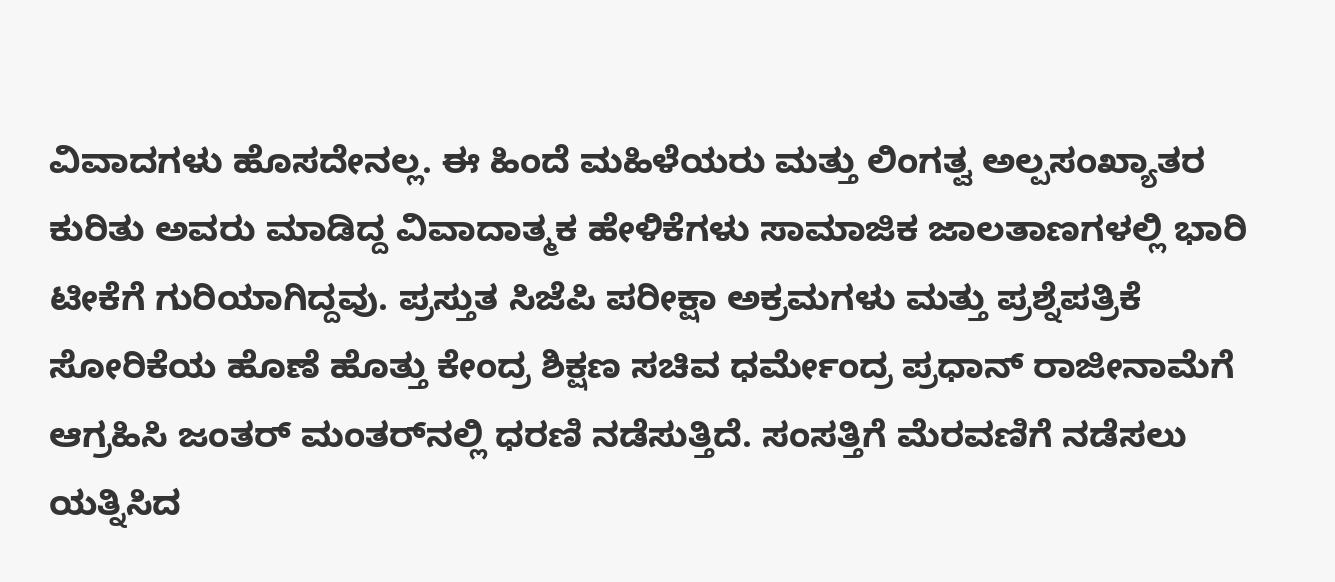ವಿವಾದಗಳು ಹೊಸದೇನಲ್ಲ. ಈ ಹಿಂದೆ ಮಹಿಳೆಯರು ಮತ್ತು ಲಿಂಗತ್ವ ಅಲ್ಪಸಂಖ್ಯಾತರ ಕುರಿತು ಅವರು ಮಾಡಿದ್ದ ವಿವಾದಾತ್ಮಕ ಹೇಳಿಕೆಗಳು ಸಾಮಾಜಿಕ ಜಾಲತಾಣಗಳಲ್ಲಿ ಭಾರಿ ಟೀಕೆಗೆ ಗುರಿಯಾಗಿದ್ದವು. ಪ್ರಸ್ತುತ ಸಿಜೆಪಿ ಪರೀಕ್ಷಾ ಅಕ್ರಮಗಳು ಮತ್ತು ಪ್ರಶ್ನೆಪತ್ರಿಕೆ ಸೋರಿಕೆಯ ಹೊಣೆ ಹೊತ್ತು ಕೇಂದ್ರ ಶಿಕ್ಷಣ ಸಚಿವ ಧರ್ಮೇಂದ್ರ ಪ್ರಧಾನ್ ರಾಜೀನಾಮೆಗೆ ಆಗ್ರಹಿಸಿ ಜಂತರ್ ಮಂತರ್‌ನಲ್ಲಿ ಧರಣಿ ನಡೆಸುತ್ತಿದೆ. ಸಂಸತ್ತಿಗೆ ಮೆರವಣಿಗೆ ನಡೆಸಲು ಯತ್ನಿಸಿದ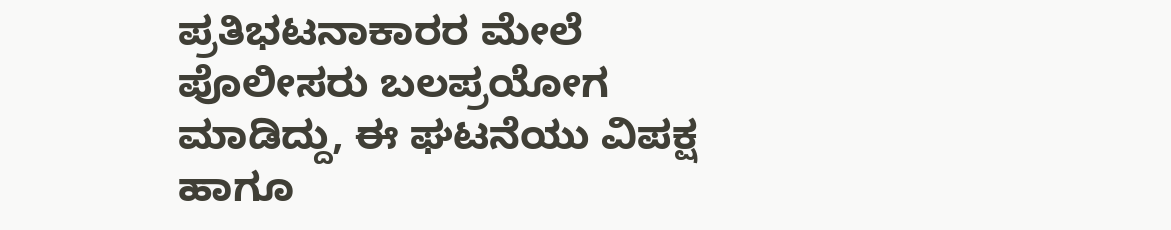ಪ್ರತಿಭಟನಾಕಾರರ ಮೇಲೆ ಪೊಲೀಸರು ಬಲಪ್ರಯೋಗ ಮಾಡಿದ್ದು, ಈ ಘಟನೆಯು ವಿಪಕ್ಷ ಹಾಗೂ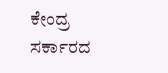ಕೇಂದ್ರ ಸರ್ಕಾರದ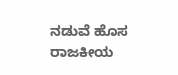ನಡುವೆ ಹೊಸ ರಾಜಕೀಯ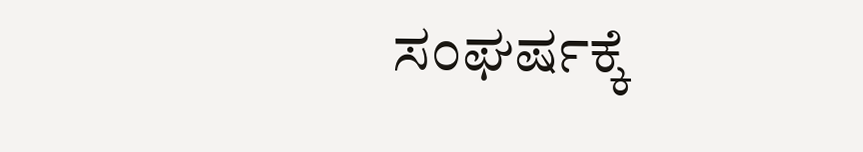ಸಂಘರ್ಷಕ್ಕೆ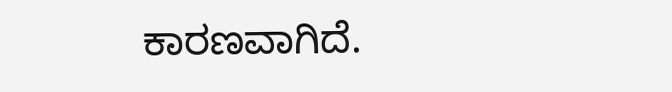ಕಾರಣವಾಗಿದೆ.